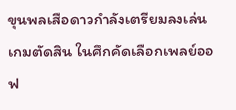ขุนพลเสือดาวกำลังเตรียมลงเล่นเกมตัดสิน ในศึกคัดเลือกเพลย์ออฟ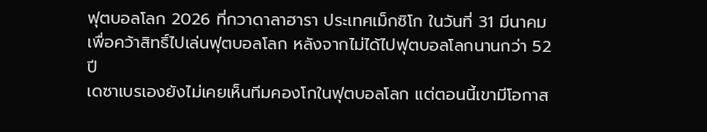ฟุตบอลโลก 2026 ที่กวาดาลาฮารา ประเทศเม็กซิโก ในวันที่ 31 มีนาคม เพื่อคว้าสิทธิ์ไปเล่นฟุตบอลโลก หลังจากไม่ได้ไปฟุตบอลโลกนานกว่า 52 ปี
เดซาเบรเองยังไม่เคยเห็นทีมคองโกในฟุตบอลโลก แต่ตอนนี้เขามีโอกาส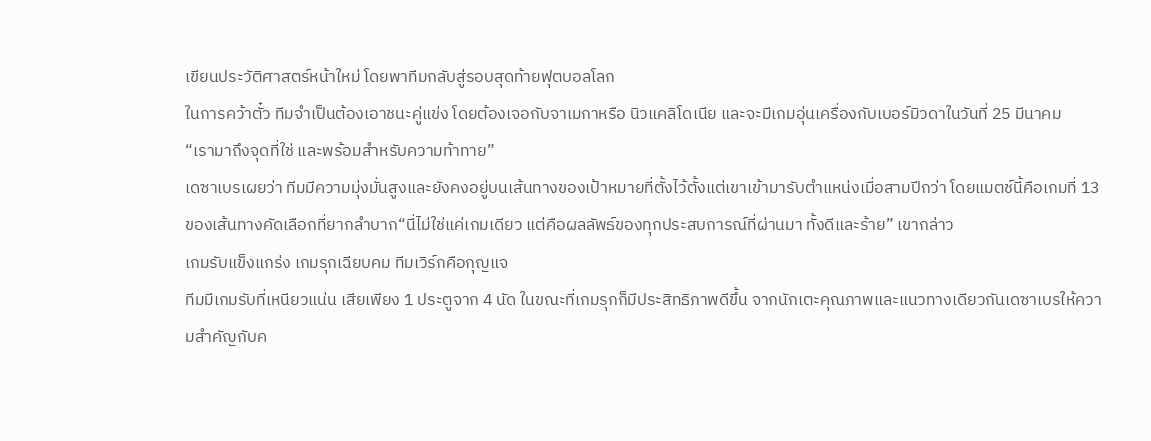เขียนประวัติศาสตร์หน้าใหม่ โดยพาทีมกลับสู่รอบสุดท้ายฟุตบอลโลก
ในการคว้าตั๋ว ทีมจำเป็นต้องเอาชนะคู่แข่ง โดยต้องเจอกับจาเมกาหรือ นิวแคลิโดเนีย และจะมีเกมอุ่นเครื่องกับเบอร์มิวดาในวันที่ 25 มีนาคม
“เรามาถึงจุดที่ใช่ และพร้อมสำหรับความท้าทาย”
เดซาเบรเผยว่า ทีมมีความมุ่งมั่นสูงและยังคงอยู่บนเส้นทางของเป้าหมายที่ตั้งไว้ตั้งแต่เขาเข้ามารับตำแหน่งเมื่อสามปีกว่า โดยแมตช์นี้คือเกมที่ 13 ของเส้นทางคัดเลือกที่ยากลำบาก“นี่ไม่ใช่แค่เกมเดียว แต่คือผลลัพธ์ของทุกประสบการณ์ที่ผ่านมา ทั้งดีและร้าย” เขากล่าว
เกมรับแข็งแกร่ง เกมรุกเฉียบคม ทีมเวิร์กคือกุญแจ
ทีมมีเกมรับที่เหนียวแน่น เสียเพียง 1 ประตูจาก 4 นัด ในขณะที่เกมรุกก็มีประสิทธิภาพดีขึ้น จากนักเตะคุณภาพและแนวทางเดียวกันเดซาเบรให้ความสำคัญกับค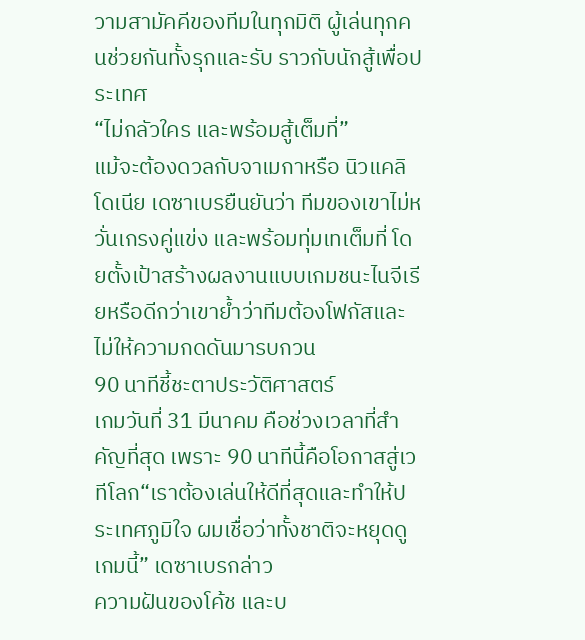วามสามัคคีของทีมในทุกมิติ ผู้เล่นทุกคนช่วยกันทั้งรุกและรับ ราวกับนักสู้เพื่อประเทศ
“ไม่กลัวใคร และพร้อมสู้เต็มที่”
แม้จะต้องดวลกับจาเมกาหรือ นิวแคลิโดเนีย เดซาเบรยืนยันว่า ทีมของเขาไม่หวั่นเกรงคู่แข่ง และพร้อมทุ่มเทเต็มที่ โดยตั้งเป้าสร้างผลงานแบบเกมชนะไนจีเรียหรือดีกว่าเขาย้ำว่าทีมต้องโฟกัสและไม่ให้ความกดดันมารบกวน
90 นาทีชี้ชะตาประวัติศาสตร์
เกมวันที่ 31 มีนาคม คือช่วงเวลาที่สำคัญที่สุด เพราะ 90 นาทีนี้คือโอกาสสู่เวทีโลก“เราต้องเล่นให้ดีที่สุดและทำให้ประเทศภูมิใจ ผมเชื่อว่าทั้งชาติจะหยุดดูเกมนี้” เดซาเบรกล่าว
ความฝันของโค้ช และบ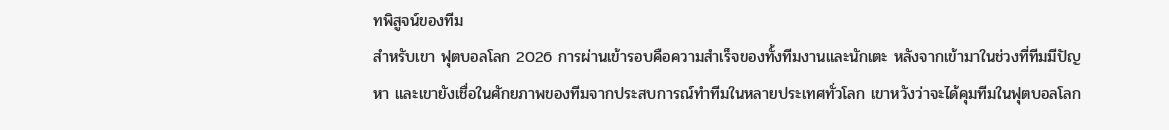ทพิสูจน์ของทีม
สำหรับเขา ฟุตบอลโลก 2026 การผ่านเข้ารอบคือความสำเร็จของทั้งทีมงานและนักเตะ หลังจากเข้ามาในช่วงที่ทีมมีปัญหา และเขายังเชื่อในศักยภาพของทีมจากประสบการณ์ทำทีมในหลายประเทศทั่วโลก เขาหวังว่าจะได้คุมทีมในฟุตบอลโลก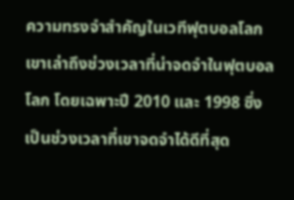ความทรงจำสำคัญในเวทีฟุตบอลโลก
เขาเล่าถึงช่วงเวลาที่น่าจดจำในฟุตบอลโลก โดยเฉพาะปี 2010 และ 1998 ซึ่งเป็นช่วงเวลาที่เขาจดจำได้ดีที่สุด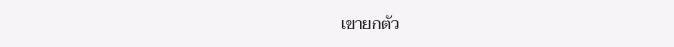เขายกตัว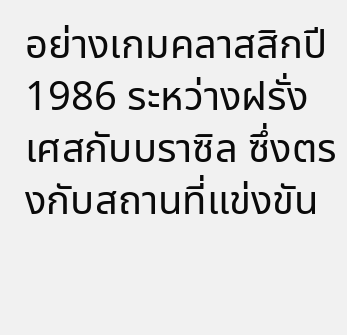อย่างเกมคลาสสิกปี 1986 ระหว่างฝรั่งเศสกับบราซิล ซึ่งตรงกับสถานที่แข่งขัน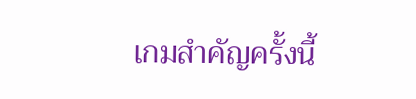เกมสำคัญครั้งนี้